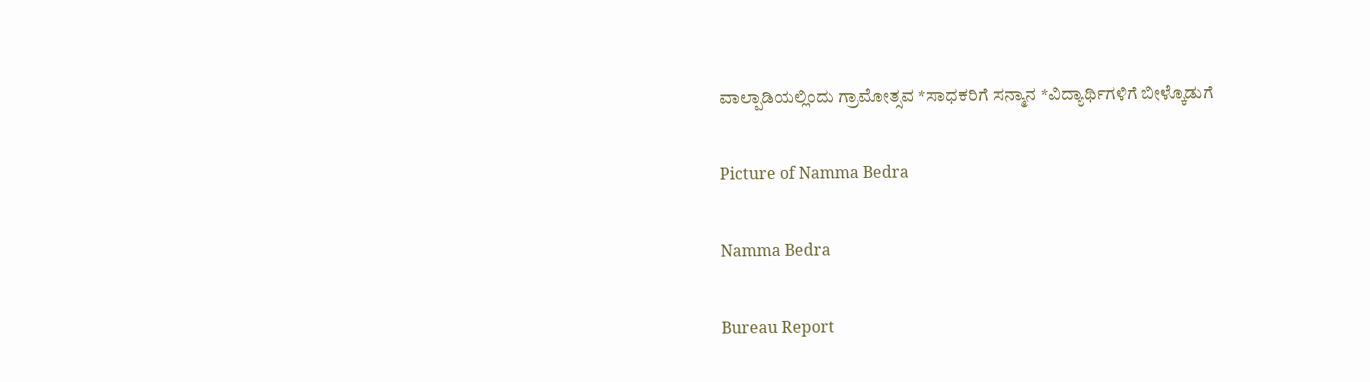ವಾಲ್ಪಾಡಿಯಲ್ಲಿಂದು ಗ್ರಾಮೋತ್ಸವ *ಸಾಧಕರಿಗೆ ಸನ್ಮಾನ *ವಿದ್ಯಾರ್ಥಿಗಳಿಗೆ ಬೀಳ್ಕೊಡುಗೆ

Picture of Namma Bedra

Namma Bedra

Bureau Report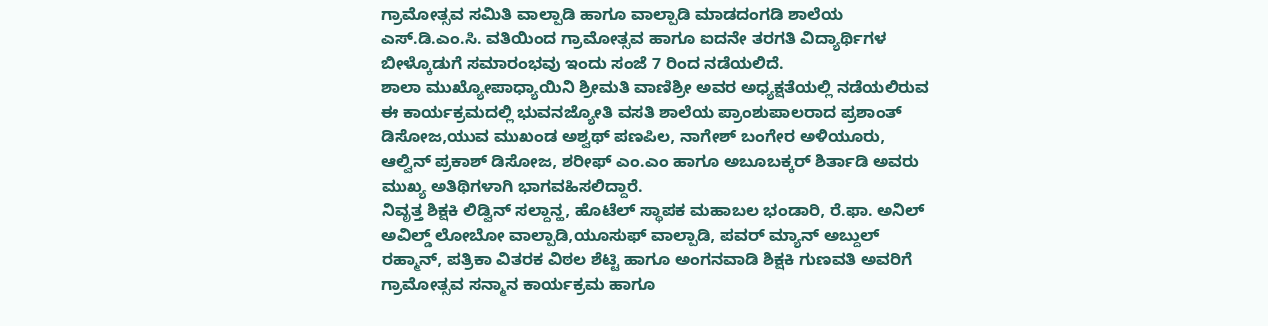ಗ್ರಾಮೋತ್ಸವ ಸಮಿತಿ ವಾಲ್ಪಾಡಿ ಹಾಗೂ ವಾಲ್ಪಾಡಿ ಮಾಡದಂಗಡಿ ಶಾಲೆಯ ಎಸ್.ಡಿ.ಎಂ.ಸಿ. ವತಿಯಿಂದ ಗ್ರಾಮೋತ್ಸವ ಹಾಗೂ ಐದನೇ ತರಗತಿ ವಿದ್ಯಾರ್ಥಿಗಳ ಬೀಳ್ಕೊಡುಗೆ ಸಮಾರಂಭವು ಇಂದು ಸಂಜೆ 7 ರಿಂದ ನಡೆಯಲಿದೆ.
ಶಾಲಾ ಮುಖ್ಯೋಪಾಧ್ಯಾಯಿನಿ ಶ್ರೀಮತಿ ವಾಣಿಶ್ರೀ ಅವರ ಅಧ್ಯಕ್ಷತೆಯಲ್ಲಿ ನಡೆಯಲಿರುವ ಈ ಕಾರ್ಯಕ್ರಮದಲ್ಲಿ ಭುವನಜ್ಯೋತಿ ವಸತಿ ಶಾಲೆಯ ಪ್ರಾಂಶುಪಾಲರಾದ ಪ್ರಶಾಂತ್ ಡಿಸೋಜ,ಯುವ ಮುಖಂಡ ಅಶ್ವಥ್ ಪಣಪಿಲ, ನಾಗೇಶ್ ಬಂಗೇರ ಅಳಿಯೂರು, ಆಲ್ವಿನ್ ಪ್ರಕಾಶ್ ಡಿಸೋಜ, ಶರೀಫ್ ಎಂ.ಎಂ ಹಾಗೂ ಅಬೂಬಕ್ಕರ್ ಶಿರ್ತಾಡಿ ಅವರು ಮುಖ್ಯ ಅತಿಥಿಗಳಾಗಿ ಭಾಗವಹಿಸಲಿದ್ದಾರೆ.
ನಿವೃತ್ತ ಶಿಕ್ಷಕಿ ಲಿಡ್ವಿನ್ ಸಲ್ದಾನ್ಹ, ಹೊಟೆಲ್ ಸ್ಥಾಪಕ ಮಹಾಬಲ ಭಂಡಾರಿ, ರೆ.ಫಾ. ಅನಿಲ್ ಅವಿಲ್ಡ್ ಲೋಬೋ ವಾಲ್ಪಾಡಿ,ಯೂಸುಫ್ ವಾಲ್ಪಾಡಿ, ಪವರ್ ಮ್ಯಾನ್ ಅಬ್ದುಲ್ ರಹ್ಮಾನ್, ಪತ್ರಿಕಾ ವಿತರಕ ವಿಠಲ ಶೆಟ್ಟಿ ಹಾಗೂ ಅಂಗನವಾಡಿ ಶಿಕ್ಷಕಿ ಗುಣವತಿ ಅವರಿಗೆ ಗ್ರಾಮೋತ್ಸವ ಸನ್ಮಾನ ಕಾರ್ಯಕ್ರಮ ಹಾಗೂ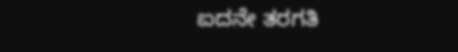ಐದನೇ ತರಗತಿ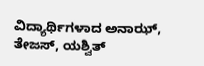ವಿದ್ಯಾರ್ಥಿಗಳಾದ ಅನಾಝ್, ತೇಜಸ್, ಯಶ್ವಿತ್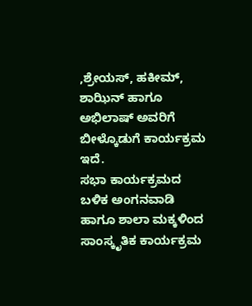,ಶ್ರೇಯಸ್, ಹಕೀಮ್, ಶಾಝಿನ್ ಹಾಗೂ ಅಭಿಲಾಷ್ ಅವರಿಗೆ ಬೀಳ್ಕೊಡುಗೆ ಕಾರ್ಯಕ್ರಮ ಇದೆ.
ಸಭಾ ಕಾರ್ಯಕ್ರಮದ ಬಳಿಕ ಅಂಗನವಾಡಿ ಹಾಗೂ ಶಾಲಾ ಮಕ್ಕಳಿಂದ ಸಾಂಸ್ಕೃತಿಕ ಕಾರ್ಯಕ್ರಮ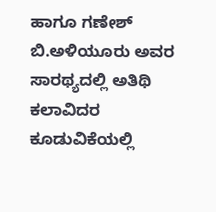ಹಾಗೂ ಗಣೇಶ್ ಬಿ.ಅಳಿಯೂರು ಅವರ ಸಾರಥ್ಯದಲ್ಲಿ ಅತಿಥಿ ಕಲಾವಿದರ ಕೂಡುವಿಕೆಯಲ್ಲಿ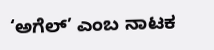‘ಅಗೆಲ್’ ಎಂಬ ನಾಟಕ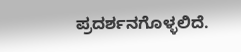ಪ್ರದರ್ಶನಗೊಳ್ಳಲಿದೆ.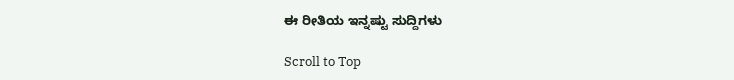ಈ ರೀತಿಯ ಇನ್ನಷ್ಟು ಸುದ್ದಿಗಳು

Scroll to Top